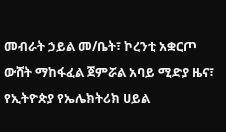መብራት ኃይል መ/ቤት፣ ኮረንቲ አቋርጦ ውሸት ማከፋፈል ጀምሯል አባይ ሚድያ ዜና፣ የኢትዮጵያ የኤሌክትሪክ ሀይል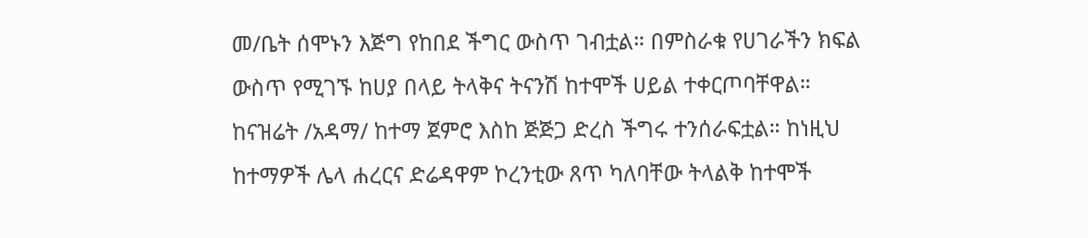መ/ቤት ሰሞኑን እጅግ የከበደ ችግር ውስጥ ገብቷል። በምስራቁ የሀገራችን ክፍል ውስጥ የሚገኙ ከሀያ በላይ ትላቅና ትናንሽ ከተሞች ሀይል ተቀርጦባቸዋል። ከናዝሬት /አዳማ/ ከተማ ጀምሮ እስከ ጅጅጋ ድረስ ችግሩ ተንሰራፍቷል። ከነዚህ ከተማዎች ሌላ ሐረርና ድሬዳዋም ኮረንቲው ጸጥ ካለባቸው ትላልቅ ከተሞች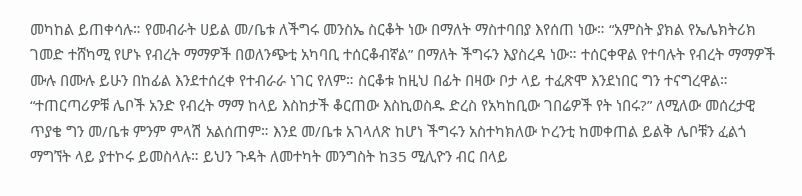መካከል ይጠቀሳሉ። የመብራት ሀይል መ/ቤቱ ለችግሩ መንስኤ ስርቆት ነው በማለት ማስተባበያ እየሰጠ ነው። “አምስት ያክል የኤሌክትሪክ ገመድ ተሸካሚ የሆኑ የብረት ማማዎች በወለንጭቲ አካባቢ ተሰርቆብኛል” በማለት ችግሩን እያስረዳ ነው። ተሰርቀዋል የተባሉት የብረት ማማዎች ሙሉ በሙሉ ይሁን በከፊል እንደተሰረቀ የተብራራ ነገር የለም። ስርቆቱ ከዚህ በፊት በዛው ቦታ ላይ ተፈጽሞ እንደነበር ግን ተናግረዋል። “ተጠርጣሪዎቹ ሌቦች አንድ የብረት ማማ ከላይ እስከታች ቆርጠው እስኪወስዱ ድረስ የአካከቢው ገበሬዎች የት ነበሩ?” ለሚለው መሰረታዊ ጥያቄ ግን መ/ቤቱ ምንም ምላሽ አልሰጠም። እንደ መ/ቤቱ አገላለጽ ከሆነ ችግሩን አስተካክለው ኮረንቲ ከመቀጠል ይልቅ ሌቦቹን ፈልጎ ማግኘት ላይ ያተኮሩ ይመስላሉ። ይህን ጉዳት ለመተካት መንግስት ከ35 ሚሊዮን ብር በላይ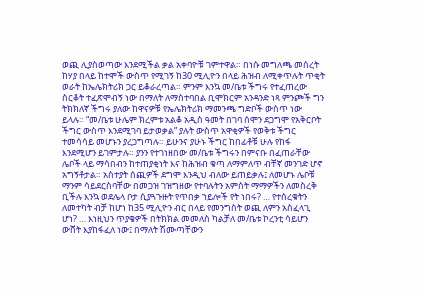ወጪ ሊያስወጣው እንደሚችል ቃል አቀባዮቹ ገምተዋል። በነሱ መግለጫ መሰረት ከሃያ በላይ ከተሞች ውስጥ የሚገኝ ከ30 ሚሊዮን በላይ ሕዝብ ለሚቀጥሉት ጥቂት ወራት ከኤሌክትሪክ ጋር ይቆራረጣል። ምንም እንኳ መ/ቤቱ ችግሩ የተፈጠረው ስርቆት ተፈጽሞብኝ ነው በማለት ለማስተባበል ቢሞክርም አንዳንድ ነጻ ምንጮች ግን ትክክለኛ ችግሩ ያለው ከዋናዎቹ የኤሌክትሪክ ማመንጫ ግድቦች ውስጥ ነው ይላሉ። “መ/ቤቱ ሁሌም ክረምቱ አልቆ አዲስ ዓመት በገባ ሰሞን ደጋግሞ የአቅርቦት ችግር ውስጥ እንደሚገባ ይታወቃል” ያሉት ውስጥ አዋቂዎች የወቅቱ ችግር ተመሳሳይ መሆኑን ያረጋግጣሉ። ይሁንና ያሁኑ ችግር ከበፊቶቹ ሁሉ የከፋ እንደሚሆን ይገምታሉ። ያንን የተገነዘበው መ/ቤቱ ችግሩን በምናቡ በፈጠራቸው ሌቦች ላይ ማሳበብን ከተጠያቂነት እና ከሕዝብ ቁጣ ለማምለጥ ብቸኛ መንገድ ሆኖ አግኝቶታል። አስተያት ሰጪዎች ደግሞ እንዲህ ብለው ይጠይቃሉ፤ ለመሆኑ ሌቦቹ ማንም ሳይደርስባቸው በመጋዝ ገዝግዘው የተባሉትን አምስት ማማዎችን ለመስረቅ ቢችሉ እንኳ ወደሌላ ቦታ ሲያጓጉዙት የጥበቃ ኀይሎች የት ነበሩ? … የተሰረቁትን ለመተካት ብቻ ከሆነ ከ35 ሚሊዮን ብር በላይ የመንግስት ወጪ ለምን አስፈላጊ ሆነ? … እነዚህን ጥያቄዎች በትክክል መመለስ ካልቻለ መ/ቤቱ ኮረንቲ ሳይሆን ውሸት እያከፋፈለ ነው፤ በማለት ሽሙጣቸውን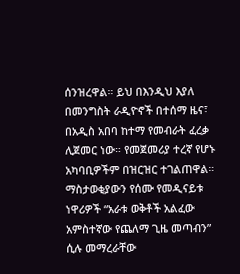ሰንዝረዋል። ይህ በእንዲህ እያለ በመንግስት ራዲዮኖች በተሰማ ዜና፣ በአዲስ አበባ ከተማ የመብራት ፈረቃ ሊጀመር ነው። የመጀመሪያ ተረኛ የሆኑ አካባቢዎችም በዝርዝር ተገልጠዋል። ማስታወቂያውን የሰሙ የመዲናይቱ ነዋሪዎች “አራቱ ወቅቶች አልፈው አምስተኛው የጨለማ ጊዜ መጣብን” ሲሉ መማረራቸው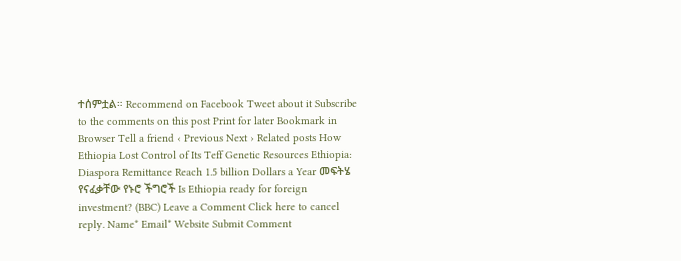ተሰምቷል። Recommend on Facebook Tweet about it Subscribe to the comments on this post Print for later Bookmark in Browser Tell a friend ‹ Previous Next › Related posts How Ethiopia Lost Control of Its Teff Genetic Resources Ethiopia: Diaspora Remittance Reach 1.5 billion Dollars a Year መፍትሄ የናፈቃቸው የኑሮ ችግሮች Is Ethiopia ready for foreign investment? (BBC) Leave a Comment Click here to cancel reply. Name* Email* Website Submit Comment